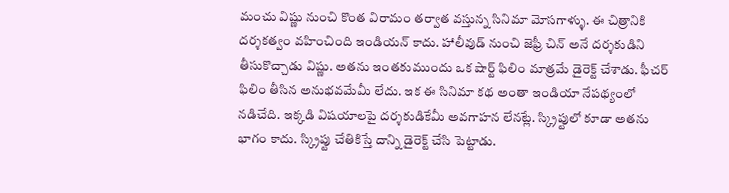మంచు విష్ణు నుంచి కొంత విరామం తర్వాత వస్తున్న సినిమా మోసగాళ్ళు. ఈ చిత్రానికి దర్శకత్వం వహించింది ఇండియన్ కాదు. హాలీవుడ్ నుంచి జెఫ్రీ చిన్ అనే దర్శకుడిని తీసుకొచ్చాడు విష్ణు. అతను ఇంతకుముందు ఒక షార్ట్ ఫిలిం మాత్రమే డైరెక్ట్ చేశాడు. ఫీచర్ ఫిలిం తీసిన అనుభవమేమీ లేదు. ఇక ఈ సినిమా కథ అంతా ఇండియా నేపథ్యంలో నడిచేది. ఇక్కడి విషయాలపై దర్శకుడికేమీ అవగాహన లేనట్లే. స్క్రిప్టులో కూడా అతను భాగం కాదు. స్క్రిప్టు చేతికిస్తే దాన్ని డైరెక్ట్ చేసి పెట్టాడు.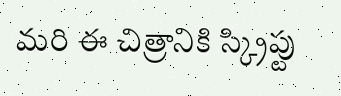మరి ఈ చిత్రానికి స్క్రిప్టు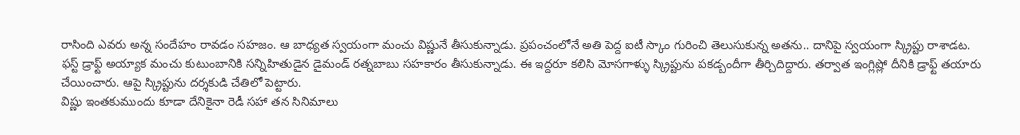రాసింది ఎవరు అన్న సందేహం రావడం సహజం. ఆ బాధ్యత స్వయంగా మంచు విష్ణునే తీసుకున్నాడు. ప్రపంచంలోనే అతి పెద్ద ఐటీ స్కాం గురించి తెలుసుకున్న అతను.. దానిపై స్వయంగా స్క్రిప్టు రాశాడట. ఫస్ట్ డ్రాఫ్ట్ అయ్యాక మంచు కుటుంబానికి సన్నిహితుడైన డైమండ్ రత్నబాబు సహకారం తీసుకున్నాడు. ఈ ఇద్దరూ కలిసి మోసగాళ్ళు స్క్రిప్టును పకడ్బందీగా తీర్చిదిద్దారు. తర్వాత ఇంగ్లిష్లో దీనికి డ్రాఫ్ట్ తయారు చేయించారు. ఆపై స్క్రిప్టును దర్శకుడి చేతిలో పెట్టారు.
విష్ణు ఇంతకుముందు కూడా దేనికైనా రెడీ సహా తన సినిమాలు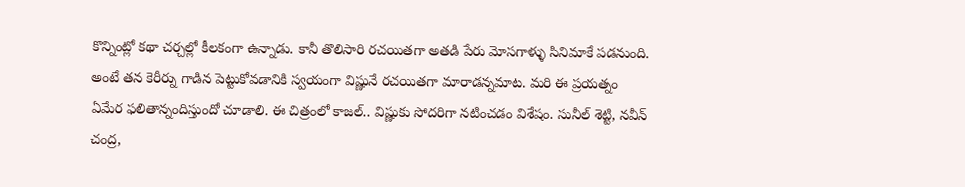కొన్నింట్లో కథా చర్చల్లో కీలకంగా ఉన్నాడు. కానీ తొలిసారి రచయితగా అతడి పేరు మోసగాళ్ళు సినిమాకే పడనుంది. అంటే తన కెరీర్ను గాడిన పెట్టుకోవడానికి స్వయంగా విష్ణునే రచయితగా మారాడన్నమాట. మరి ఈ ప్రయత్నం ఏమేర ఫలితాన్నందిస్తుందో చూడాలి. ఈ చిత్రంలో కాజల్.. విష్ణుకు సోదరిగా నటించడం విశేషం. సునీల్ శెట్టి, నవీన్ చంద్ర,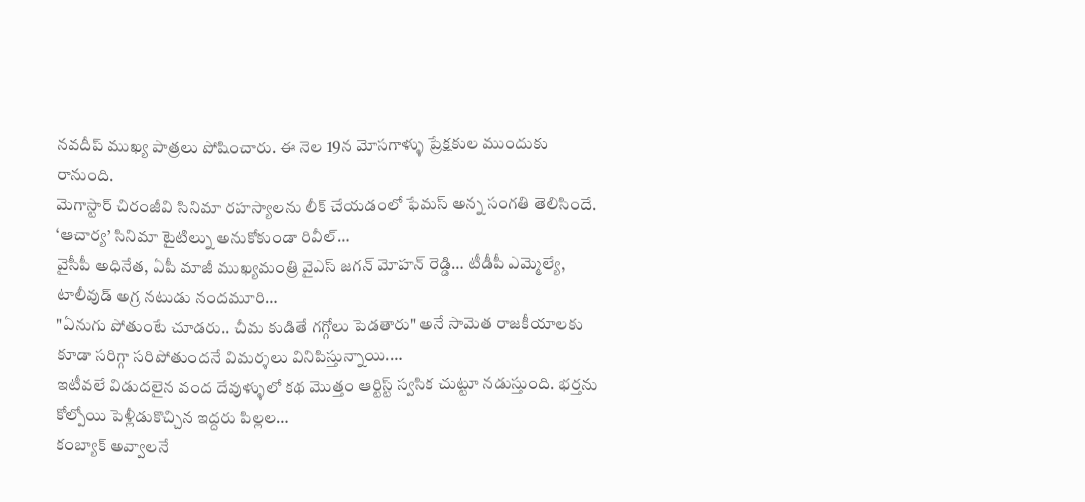నవదీప్ ముఖ్య పాత్రలు పోషించారు. ఈ నెల 19న మోసగాళ్ళు ప్రేక్షకుల ముందుకు రానుంది.
మెగాస్టార్ చిరంజీవి సినిమా రహస్యాలను లీక్ చేయడంలో ఫేమస్ అన్న సంగతి తెలిసిందే. ‘ఆచార్య’ సినిమా టైటిల్ను అనుకోకుండా రివీల్…
వైసీపీ అధినేత, ఏపీ మాజీ ముఖ్యమంత్రి వైఎస్ జగన్ మోహన్ రెడ్డి… టీడీపీ ఎమ్మెల్యే, టాలీవుడ్ అగ్ర నటుడు నందమూరి…
"ఏనుగు పోతుంటే చూడరు.. చీమ కుడితే గగ్గోలు పెడతారు" అనే సామెత రాజకీయాలకు కూడా సరిగ్గా సరిపోతుందనే విమర్శలు వినిపిస్తున్నాయి.…
ఇటీవలే విడుదలైన వంద దేవుళ్ళులో కథ మొత్తం ఆర్టిస్ట్ స్వసిక చుట్టూ నడుస్తుంది. భర్తను కోల్పోయి పెళ్లీడుకొచ్చిన ఇద్దరు పిల్లల…
కంబ్యాక్ అవ్వాలనే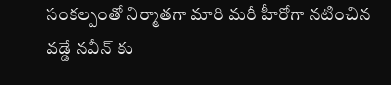సంకల్పంతో నిర్మాతగా మారి మరీ హీరోగా నటించిన వడ్డే నవీన్ కు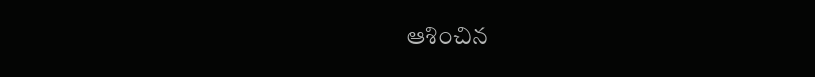ఆశించిన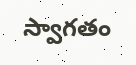స్వాగతం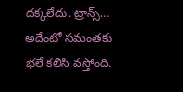దక్కలేదు. ట్రాన్స్…
అదేంటో సమంతకు భలే కలిసి వస్తోంది.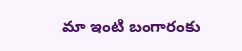మా ఇంటి బంగారంకు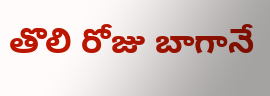తొలి రోజు బాగానే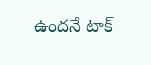ఉందనే టాక్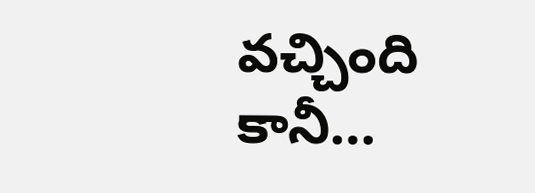వచ్చింది కానీ…